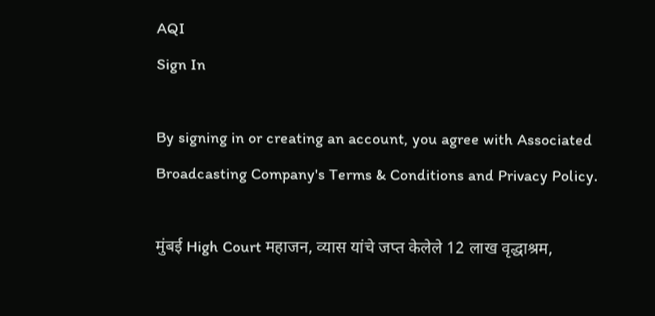AQI
Sign In

By signing in or creating an account, you agree with Associated Broadcasting Company's Terms & Conditions and Privacy Policy.

मुंबई High Court महाजन, व्यास यांचे जप्त केलेले 12 लाख वृद्धाश्रम,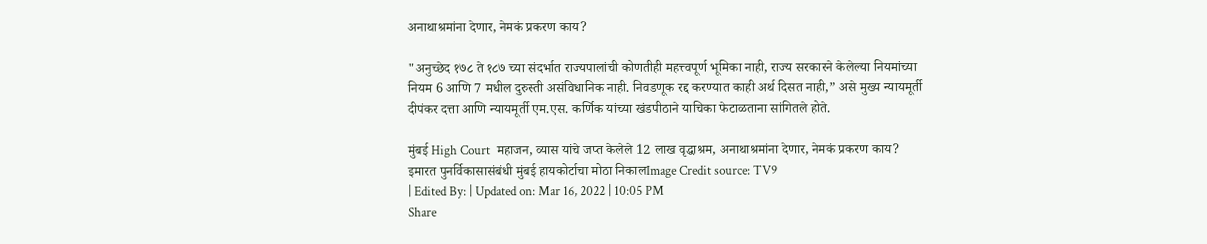अनाथाश्रमांना देणार, नेमकं प्रकरण काय?

"अनुच्छेद १७८ ते १८७ च्या संदर्भात राज्यपालांची कोणतीही महत्त्वपूर्ण भूमिका नाही, राज्य सरकारने केलेल्या नियमांच्या नियम 6 आणि 7 मधील दुरुस्ती असंविधानिक नाही. निवडणूक रद्द करण्यात काही अर्थ दिसत नाही,” असे मुख्य न्यायमूर्ती दीपंकर दत्ता आणि न्यायमूर्ती एम.एस. कर्णिक यांच्या खंडपीठाने याचिका फेटाळताना सांगितले होते.

मुंबई High Court  महाजन, व्यास यांचे जप्त केलेले 12 लाख वृद्धाश्रम, अनाथाश्रमांना देणार, नेमकं प्रकरण काय?
इमारत पुनर्विकासासंबंधी मुंबई हायकोर्टाचा मोठा निकालImage Credit source: TV9
| Edited By: | Updated on: Mar 16, 2022 | 10:05 PM
Share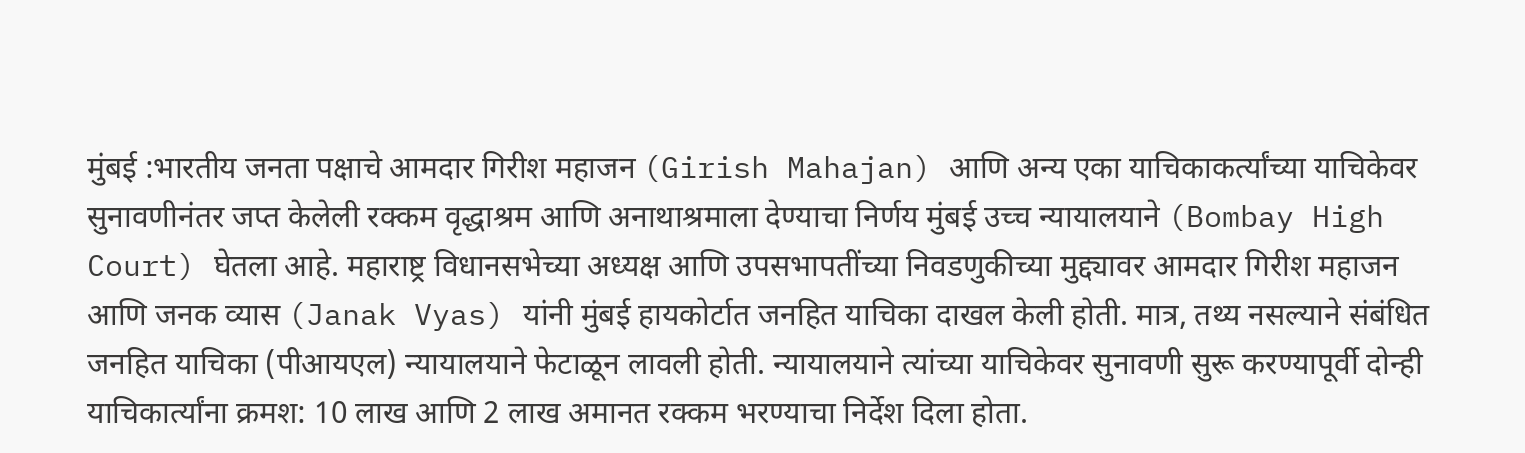मुंबई :भारतीय जनता पक्षाचे आमदार गिरीश महाजन (Girish Mahajan) आणि अन्य एका याचिकाकर्त्यांच्या याचिकेवर सुनावणीनंतर जप्त केलेली रक्कम वृद्धाश्रम आणि अनाथाश्रमाला देण्याचा निर्णय मुंबई उच्च न्यायालयाने (Bombay High Court) घेतला आहे. महाराष्ट्र विधानसभेच्या अध्यक्ष आणि उपसभापतींच्या निवडणुकीच्या मुद्द्यावर आमदार गिरीश महाजन आणि जनक व्यास (Janak Vyas) यांनी मुंबई हायकोर्टात जनहित याचिका दाखल केली होती. मात्र, तथ्य नसल्याने संबंधित जनहित याचिका (पीआयएल) न्यायालयाने फेटाळून लावली होती. न्यायालयाने त्यांच्या याचिकेवर सुनावणी सुरू करण्यापूर्वी दोन्ही याचिकार्त्यांना क्रमश: 10 लाख आणि 2 लाख अमानत रक्कम भरण्याचा निर्देश दिला होता.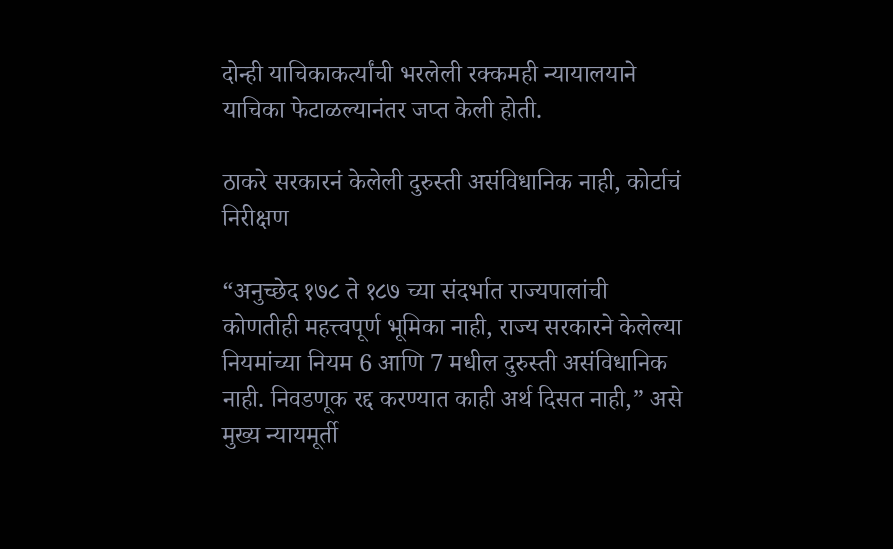दोन्ही याचिकाकर्त्यांची भरलेली रक्कमही न्यायालयाने याचिका फेटाळल्यानंतर जप्त केली होती.

ठाकरे सरकारनं केलेली दुरुस्ती असंविधानिक नाही, कोर्टाचं निरीक्षण

“अनुच्छेद १७८ ते १८७ च्या संदर्भात राज्यपालांची कोणतीही महत्त्वपूर्ण भूमिका नाही, राज्य सरकारने केलेल्या नियमांच्या नियम 6 आणि 7 मधील दुरुस्ती असंविधानिक नाही. निवडणूक रद्द करण्यात काही अर्थ दिसत नाही,” असे मुख्य न्यायमूर्ती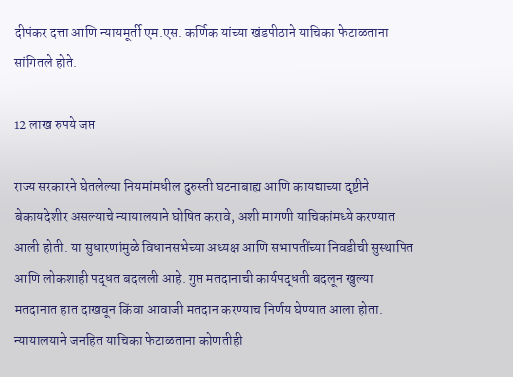दीपंकर दत्ता आणि न्यायमूर्ती एम.एस. कर्णिक यांच्या खंडपीठाने याचिका फेटाळताना सांगितले होते.

12 लाख रुपये जप्त

राज्य सरकारने घेतलेल्या नियमांमधील दुरुस्ती घटनाबाह्य आणि कायद्याच्या दृष्टीने बेकायदेशीर असल्याचे न्यायालयाने घोषित करावे, अशी मागणी याचिकांमध्ये करण्यात आली होती. या सुधारणांमुळे विधानसभेच्या अध्यक्ष आणि सभापतींच्या निवडीची सुस्थापित आणि लोकशाही पद्धत बदलली आहे. गुप्त मतदानाची कार्यपद्धती बदलून खुल्या मतदानात हात दाखवून किंवा आवाजी मतदान करण्याच निर्णय घेण्यात आला होता. न्यायालयाने जनहित याचिका फेटाळताना कोणतीही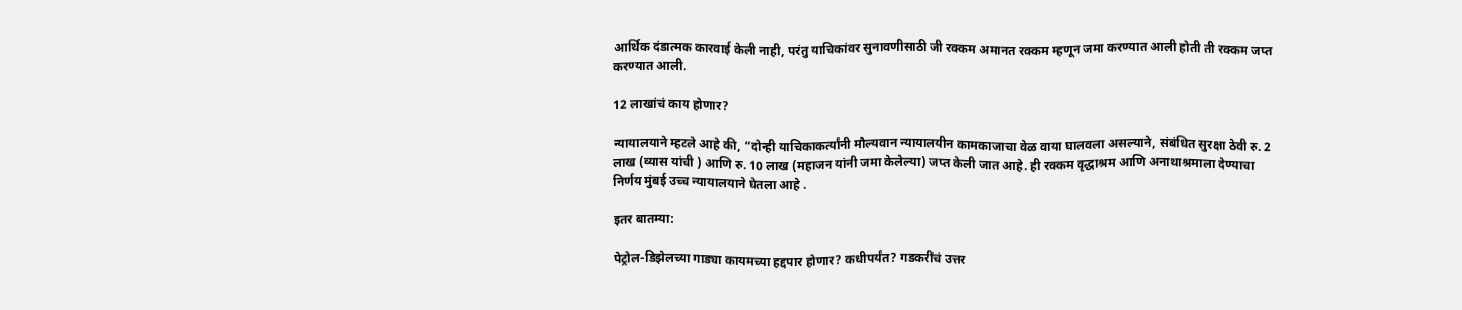आर्थिक दंडात्मक कारवाई केली नाही, परंतु याचिकांवर सुनावणीसाठी जी रक्कम अमानत रक्कम म्हणून जमा करण्यात आली होती ती रक्कम जप्त करण्यात आली.

12 लाखांचं काय होणार?

न्यायालयाने म्हटले आहे की, “दोन्ही याचिकाकर्त्यांनी मौल्यवान न्यायालयीन कामकाजाचा वेळ वाया घालवला असल्याने, संबंधित सुरक्षा ठेवी रु. 2 लाख (व्यास यांची ) आणि रु. 10 लाख (महाजन यांनी जमा केलेल्या) जप्त केली जात आहे. ही रक्कम वृद्धाश्रम आणि अनाथाश्रमाला देण्याचा निर्णय मुंबई उच्च न्यायालयाने घेतला आहे .

इतर बातम्या:

पेट्रोल-डिझेलच्या गाड्या कायमच्या हद्दपार होणार? कधीपर्यंत? गडकरींचं उत्तर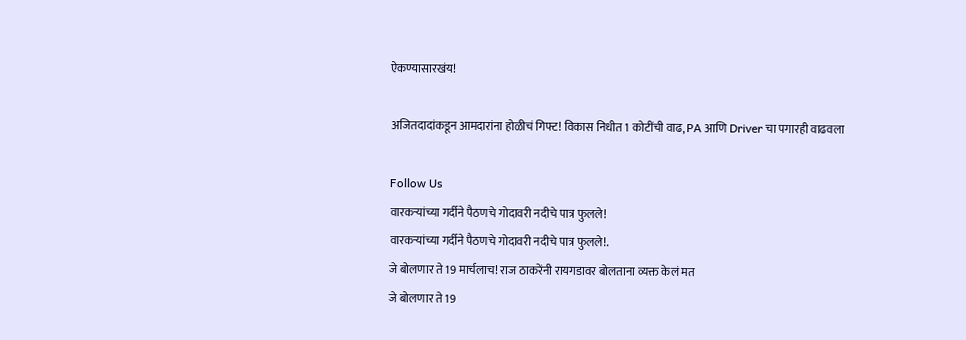ऐकण्यासारखंय!

अजितदादांकडून आमदारांना होळीचं गिफ्ट! विकास निधीत 1 कोटींची वाढ, PA आणि Driver चा पगारही वाढवला

Follow Us
वारकऱ्यांच्या गर्दीने पैठणचे गोदावरी नदीचे पात्र फुलले!
वारकऱ्यांच्या गर्दीने पैठणचे गोदावरी नदीचे पात्र फुलले!.
जे बोलणार ते 19 मार्चलाच! राज ठाकरेंनी रायगडावर बोलताना व्यक्त केलं मत
जे बोलणार ते 19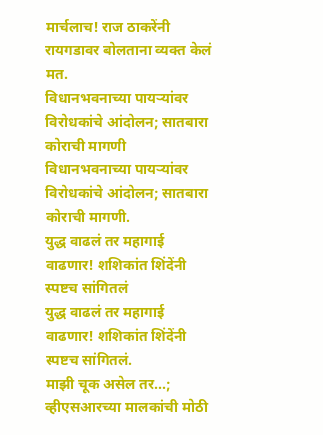मार्चलाच! राज ठाकरेंनी रायगडावर बोलताना व्यक्त केलं मत.
विधानभवनाच्या पायऱ्यांवर विरोधकांचे आंदोलन; सातबारा कोराची मागणी
विधानभवनाच्या पायऱ्यांवर विरोधकांचे आंदोलन; सातबारा कोराची मागणी.
युद्ध वाढलं तर महागाई वाढणार! शशिकांत शिंदेंनी स्पष्टच सांगितलं
युद्ध वाढलं तर महागाई वाढणार! शशिकांत शिंदेंनी स्पष्टच सांगितलं.
माझी चूक असेल तर...; व्हीएसआरच्या मालकांची मोठी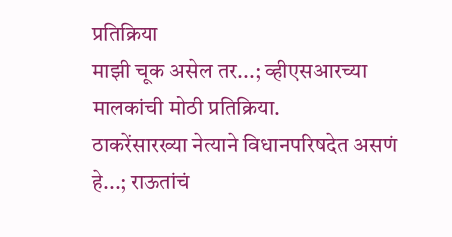प्रतिक्रिया
माझी चूक असेल तर...; व्हीएसआरच्या मालकांची मोठी प्रतिक्रिया.
ठाकरेंसारख्या नेत्याने विधानपरिषदेत असणं हे...; राऊतांचं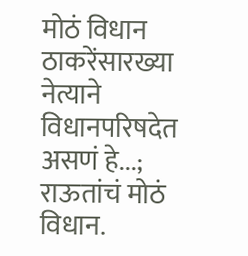मोठं विधान
ठाकरेंसारख्या नेत्याने विधानपरिषदेत असणं हे...; राऊतांचं मोठं विधान.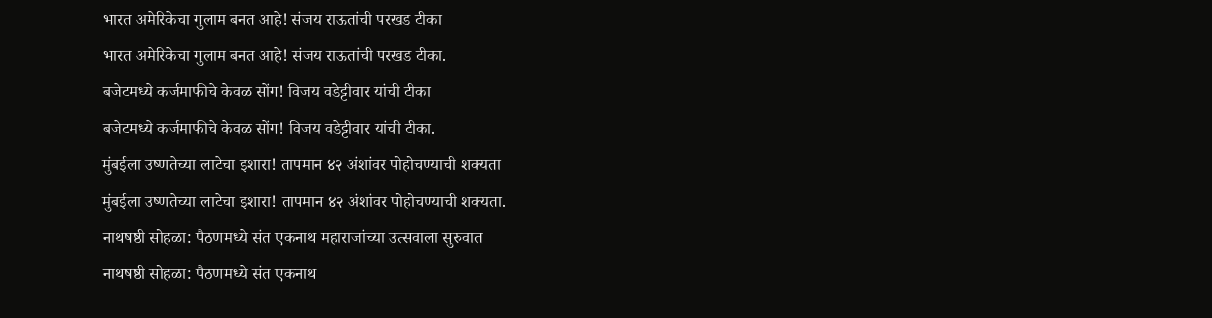भारत अमेरिकेचा गुलाम बनत आहे! संजय राऊतांची परखड टीका
भारत अमेरिकेचा गुलाम बनत आहे! संजय राऊतांची परखड टीका.
बजेटमध्ये कर्जमाफीचे केवळ सोंग! विजय वडेट्टीवार यांची टीका
बजेटमध्ये कर्जमाफीचे केवळ सोंग! विजय वडेट्टीवार यांची टीका.
मुंबईला उष्णतेच्या लाटेचा इशारा! तापमान ४२ अंशांवर पोहोचण्याची शक्यता
मुंबईला उष्णतेच्या लाटेचा इशारा! तापमान ४२ अंशांवर पोहोचण्याची शक्यता.
नाथषष्ठी सोहळा: पैठणमध्ये संत एकनाथ महाराजांच्या उत्सवाला सुरुवात
नाथषष्ठी सोहळा: पैठणमध्ये संत एकनाथ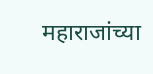महाराजांच्या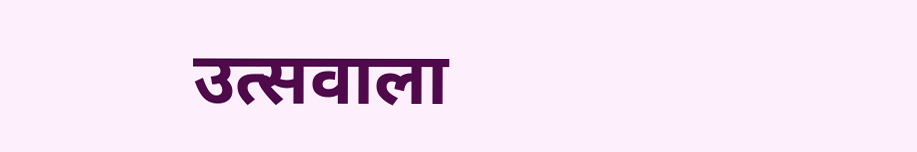उत्सवाला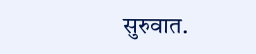सुरुवात.